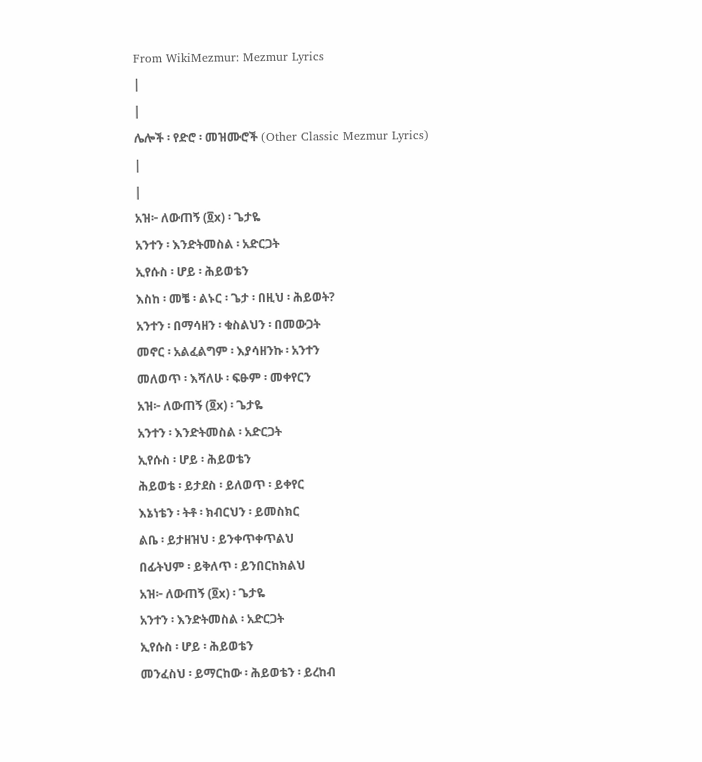From WikiMezmur: Mezmur Lyrics
|
|
ሌሎች ፡ የድሮ ፡ መዝሙሮች (Other Classic Mezmur Lyrics)
|
|
አዝ፦ ለውጠኝ (፬x) ፡ ጌታዬ
አንተን ፡ እንድትመስል ፡ አድርጋት
ኢየሱስ ፡ ሆይ ፡ ሕይወቴን
እስከ ፡ መቼ ፡ ልኑር ፡ ጌታ ፡ በዚህ ፡ ሕይወት?
አንተን ፡ በማሳዘን ፡ ቁስልህን ፡ በመውጋት
መኖር ፡ አልፈልግም ፡ እያሳዘንኩ ፡ አንተን
መለወጥ ፡ እሻለሁ ፡ ፍፁም ፡ መቀየርን
አዝ፦ ለውጠኝ (፬x) ፡ ጌታዬ
አንተን ፡ እንድትመስል ፡ አድርጋት
ኢየሱስ ፡ ሆይ ፡ ሕይወቴን
ሕይወቴ ፡ ይታደስ ፡ ይለወጥ ፡ ይቀየር
እኔነቴን ፡ ትቶ ፡ ክብርህን ፡ ይመስክር
ልቤ ፡ ይታዘዝህ ፡ ይንቀጥቀጥልህ
በፊትህም ፡ ይቅለጥ ፡ ይንበርከክልህ
አዝ፦ ለውጠኝ (፬x) ፡ ጌታዬ
አንተን ፡ እንድትመስል ፡ አድርጋት
ኢየሱስ ፡ ሆይ ፡ ሕይወቴን
መንፈስህ ፡ ይማርከው ፡ ሕይወቴን ፡ ይረከብ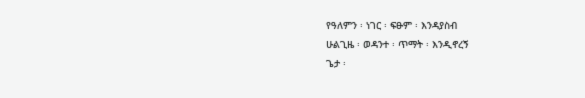የዓለምን ፡ ነገር ፡ ፍፁም ፡ እንዳያስብ
ሁልጊዜ ፡ ወዳንተ ፡ ጥማት ፡ እንዲኖረኝ
ጌታ ፡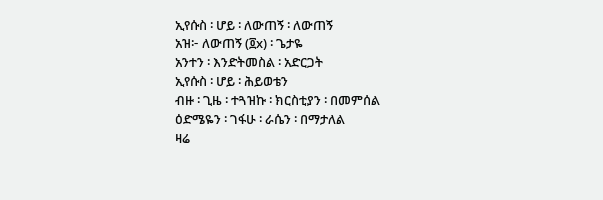ኢየሱስ ፡ ሆይ ፡ ለውጠኝ ፡ ለውጠኝ
አዝ፦ ለውጠኝ (፬x) ፡ ጌታዬ
አንተን ፡ እንድትመስል ፡ አድርጋት
ኢየሱስ ፡ ሆይ ፡ ሕይወቴን
ብዙ ፡ ጊዜ ፡ ተጓዝኩ ፡ ክርስቲያን ፡ በመምሰል
ዕድሜዬን ፡ ገፋሁ ፡ ራሴን ፡ በማታለል
ዛሬ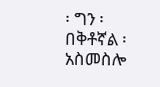፡ ግን ፡ በቅቶኛል ፡ አስመስሎ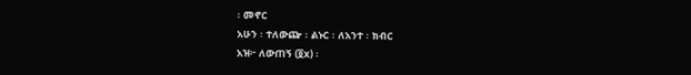፡ መኖር
አሁን ፡ ተለውጬ ፡ ልኑር ፡ ለአንተ ፡ ክብር
አዝ፦ ለውጠኝ (፬x) ፡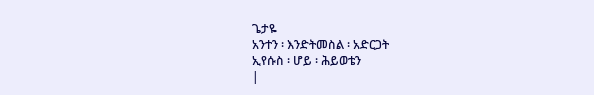ጌታዬ
አንተን ፡ እንድትመስል ፡ አድርጋት
ኢየሱስ ፡ ሆይ ፡ ሕይወቴን
|